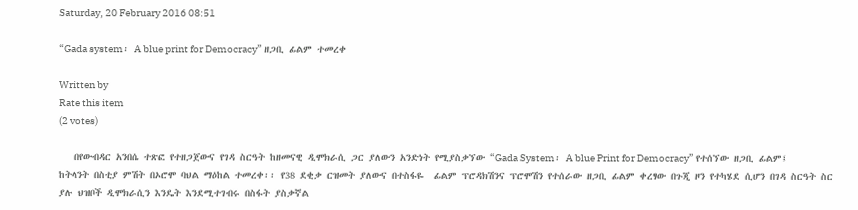Saturday, 20 February 2016 08:51

“Gada system፡ A blue print for Democracy” ዘጋቢ ፊልም ተመረቀ

Written by
Rate this item
(2 votes)

   በየውብዳር አንበሴ ተጽፎ የተዘጋጀውና የገዳ ስርዓት ከዘመናዊ ዲሞክራሲ ጋር ያለውን አንድነት የሚያስቃኘው “Gada System፡ A blue Print for Democracy” የተሰኘው ዘጋቢ ፊልም፤  ከትላንት በስቲያ ምሽት በኦሮሞ ባህል ማዕከል ተመረቀ፡፡ የ38 ደቂቃ ርዝመት ያለውና በተስፋዬ  ፊልም ፕሮዳክሽንና ፕሮሞሽን የተሰራው ዘጋቢ ፊልም ቀረፃው በጉጂ ዞን የተካሄደ ሲሆን በገዳ ስርዓት ስር ያሉ ህዝቦች ዲሞክራሲን እንዴት እንደሚተገብሩ በስፋት ያስቃኛል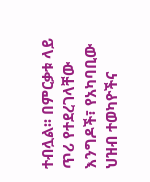ተብሏል፡፡ በምርቃቱ ላይ ጥሪ የተደረገላቸው እንግዶች፣ የአካባቢው ህዝብ ተወካዮችና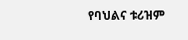የባህልና ቱሪዝም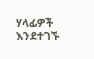ሃላፊዎች  እንደተገኙ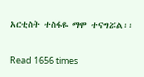አርቲስት ተስፋዬ ማሞ ተናግሯል፡፡

Read 1656 times